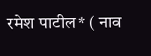रमेश पाटील* ( नाव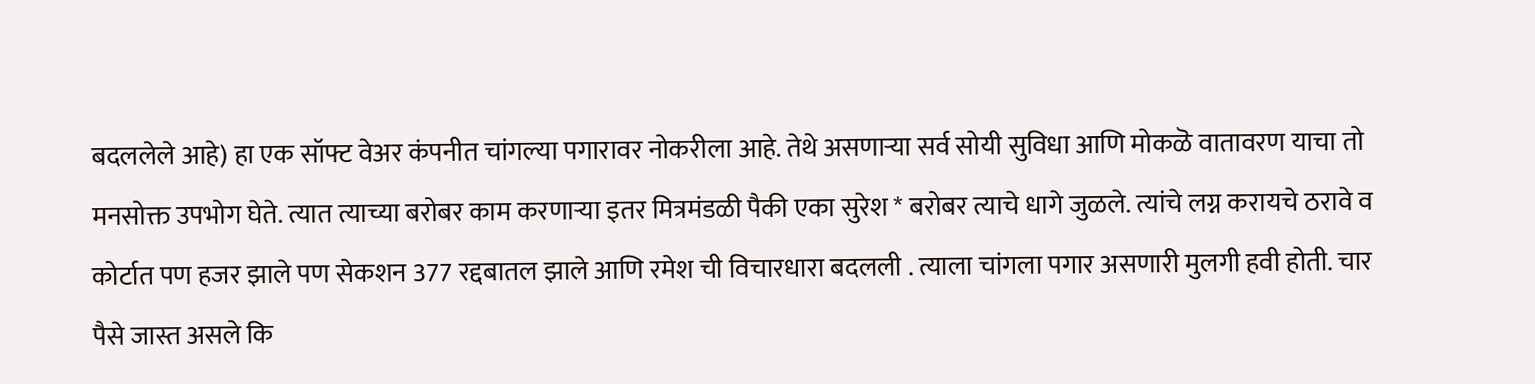बदललेले आहे) हा एक सॉफ्ट वेअर कंपनीत चांगल्या पगारावर नोकरीला आहे. तेथे असणाऱ्या सर्व सोयी सुविधा आणि मोकळॆ वातावरण याचा तो मनसोक्त उपभोग घेते. त्यात त्याच्या बरोबर काम करणाऱ्या इतर मित्रमंडळी पैकी एका सुरेश * बरोबर त्याचे धागे जुळले. त्यांचे लग्न करायचे ठरावे व कोर्टात पण हजर झाले पण सेकशन 377 रद्दबातल झाले आणि रमेश ची विचारधारा बदलली . त्याला चांगला पगार असणारी मुलगी हवी होती. चार पैसे जास्त असले कि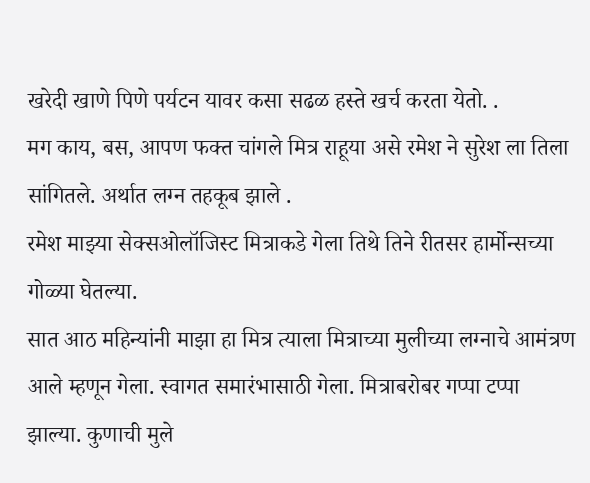खरेदी खाणे पिणे पर्यटन यावर कसा सढळ हस्ते खर्च करता येतो. .
मग काय, बस, आपण फक्त चांगले मित्र राहूया असे रमेश ने सुरेश ला तिला सांगितले. अर्थात लग्न तहकूब झाले .
रमेश माझ्या सेक्सओलॉजिस्ट मित्राकडे गेला तिथे तिने रीतसर हार्मोन्सच्या गोळ्या घेतल्या.
सात आठ महिन्यांनी माझा हा मित्र त्याला मित्राच्या मुलीच्या लग्नाचे आमंत्रण आले म्हणून गेला. स्वागत समारंभासाठी गेला. मित्राबरोबर गप्पा टप्पा झाल्या. कुणाची मुले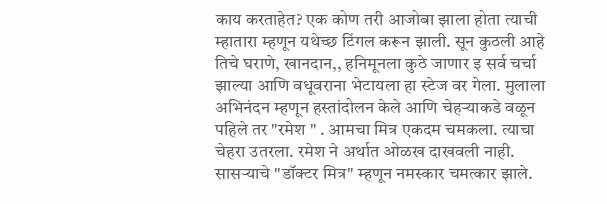काय करताहेत? एक कोण तरी आजोबा झाला होता त्याची म्हातारा म्हणून यथेच्छ टिंगल करून झाली. सून कुठली आहे तिचे घराणे, खानदान,, हनिमूनला कुठे जाणार इ सर्व चर्चा झाल्या आणि वधूवराना भेटायला हा स्टेज वर गेला. मुलाला अभिनंदन म्हणून हस्तांदोलन केले आणि चेहऱ्याकडे वळून पहिले तर "रमेश " . आमचा मित्र एकदम चमकला. त्याचा चेहरा उतरला. रमेश ने अर्थात ओळख दाखवली नाही. सासऱ्याचे "डॉक्टर मित्र" म्हणून नमस्कार चमत्कार झाले.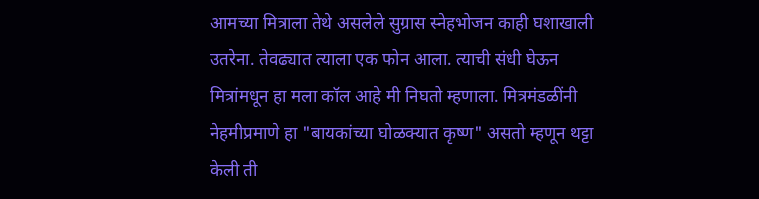आमच्या मित्राला तेथे असलेले सुग्रास स्नेहभोजन काही घशाखाली उतरेना. तेवढ्यात त्याला एक फोन आला. त्याची संधी घेऊन मित्रांमधून हा मला कॉल आहे मी निघतो म्हणाला. मित्रमंडळींनी नेहमीप्रमाणे हा "बायकांच्या घोळक्यात कृष्ण" असतो म्हणून थट्टा केली ती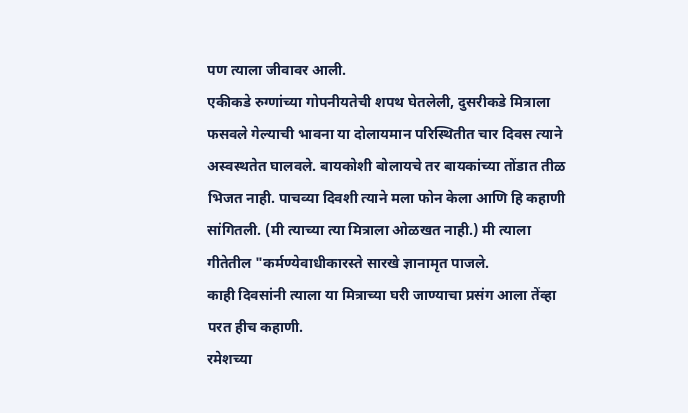पण त्याला जीवावर आली.
एकीकडे रुग्णांच्या गोपनीयतेची शपथ घेतलेली, दुसरीकडे मित्राला फसवले गेल्याची भावना या दोलायमान परिस्थितीत चार दिवस त्याने अस्वस्थतेत घालवले. बायकोशी बोलायचे तर बायकांच्या तोंडात तीळ भिजत नाही. पाचव्या दिवशी त्याने मला फोन केला आणि हि कहाणी सांगितली. (मी त्याच्या त्या मित्राला ओळखत नाही.) मी त्याला गीतेतील "कर्मण्येवाधीकारस्ते सारखे ज्ञानामृत पाजले.
काही दिवसांनी त्याला या मित्राच्या घरी जाण्याचा प्रसंग आला तेंव्हा परत हीच कहाणी.
रमेशच्या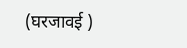(घरजावई )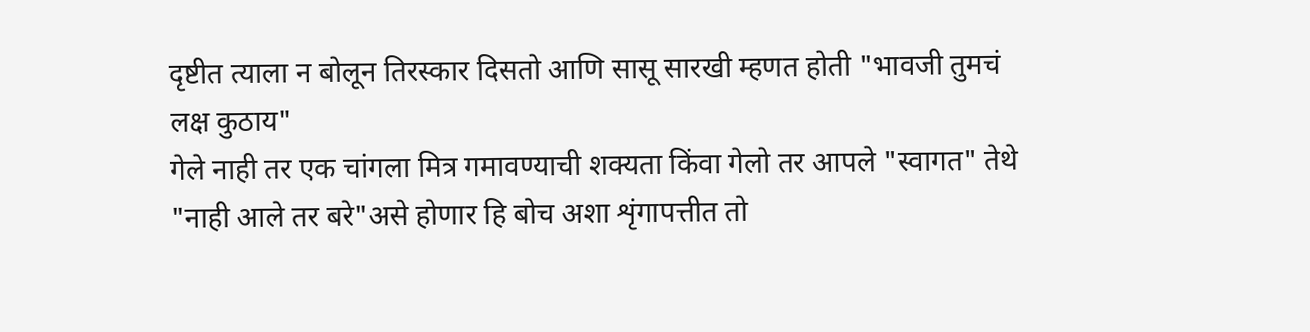दृष्टीत त्याला न बोलून तिरस्कार दिसतो आणि सासू सारखी म्हणत होती "भावजी तुमचं लक्ष कुठाय"
गेले नाही तर एक चांगला मित्र गमावण्याची शक्यता किंवा गेलो तर आपले "स्वागत" तेथे "नाही आले तर बरे"असे होणार हि बोच अशा शृंगापत्तीत तो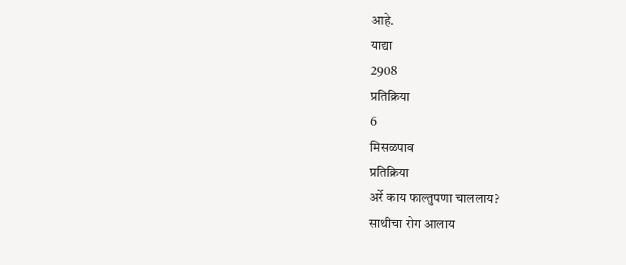आहे.
याद्या
2908
प्रतिक्रिया
6
मिसळपाव
प्रतिक्रिया
अर्रे काय फाल्तुपणा चाललाय?
साथीचा रोग आलाय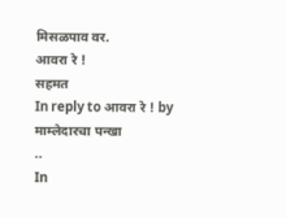मिसळपाव वर.
आवरा रे !
सहमत
In reply to आवरा रे ! by माम्लेदारचा पन्खा
..
In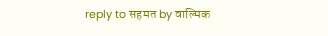reply to सहमत by वाल्मिक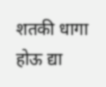शतकी धागा होऊ द्या